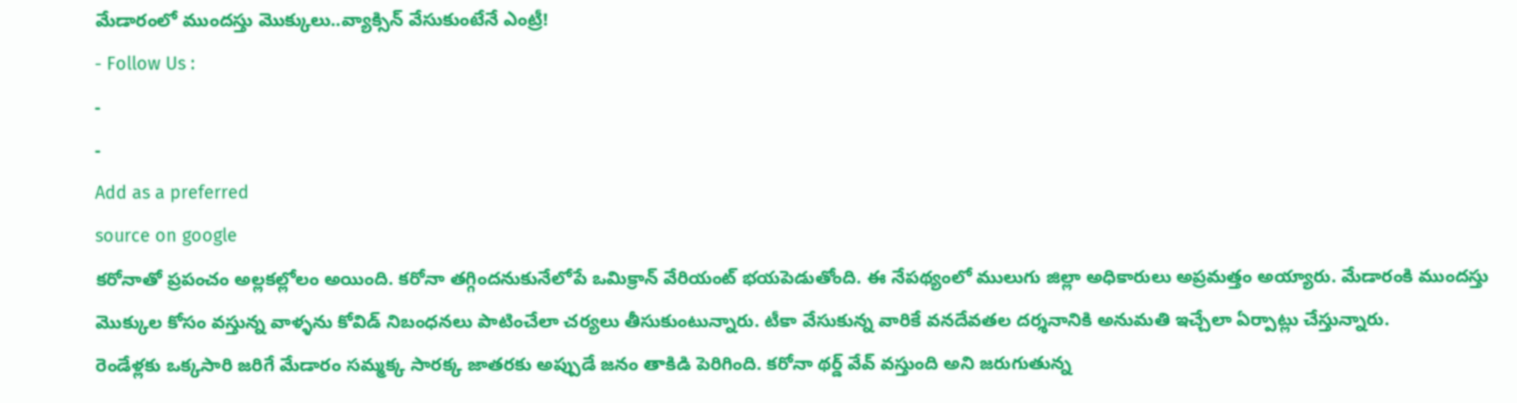మేడారంలో ముందస్తు మొక్కులు..వ్యాక్సిన్ వేసుకుంటేనే ఎంట్రీ!
- Follow Us :
-
-
Add as a preferred
source on google
కరోనాతో ప్రపంచం అల్లకల్లోలం అయింది. కరోనా తగ్గిందనుకునేలోపే ఒమిక్రాన్ వేరియంట్ భయపెడుతోంది. ఈ నేపథ్యంలో ములుగు జిల్లా అధికారులు అప్రమత్తం అయ్యారు. మేడారంకి ముందస్తు మొక్కుల కోసం వస్తున్న వాళ్ళను కోవిడ్ నిబంధనలు పాటించేలా చర్యలు తీసుకుంటున్నారు. టీకా వేసుకున్న వారికే వనదేవతల దర్శనానికి అనుమతి ఇచ్చేలా ఏర్పాట్లు చేస్తున్నారు.
రెండేళ్లకు ఒక్కసారి జరిగే మేడారం సమ్మక్క సారక్క జాతరకు అప్పుడే జనం తాకిడి పెరిగింది. కరోనా థర్డ్ వేవ్ వస్తుంది అని జరుగుతున్న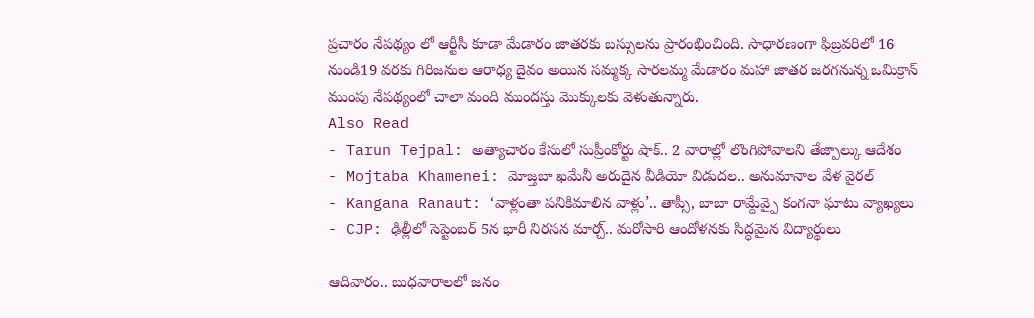ప్రచారం నేపథ్యం లో ఆర్టీసీ కూడా మేడారం జాతరకు బస్సులను ప్రారంభించింది. సాధారణంగా ఫిబ్రవరిలో 16 నుండి19 వరకు గిరిజనుల ఆరాధ్య దైవం అయిన సమ్మక్క సారలమ్మ మేడారం మహా జాతర జరగనున్న ఒమిక్రాన్ ముంపు నేపథ్యంలో చాలా మంది ముందస్తు మొక్కులకు వెళుతున్నారు.
Also Read
- Tarun Tejpal: అత్యాచారం కేసులో సుప్రీంకోర్టు షాక్.. 2 వారాల్లో లొంగిపోవాలని తేజ్పాల్కు ఆదేశం
- Mojtaba Khamenei: మోజ్తబా ఖమేనీ అరుదైన వీడియో విడుదల.. అనుమానాల వేళ వైరల్
- Kangana Ranaut: ‘వాళ్లంతా పనికిమాలిన వాళ్లు’.. తాప్సీ, బాబా రామ్దేవ్పై కంగనా ఘాటు వ్యాఖ్యలు
- CJP: ఢిల్లీలో సెప్టెంబర్ 5న భారీ నిరసన మార్చ్.. మరోసారి ఆందోళనకు సిద్ధమైన విద్యార్థులు

ఆదివారం.. బుధవారాలలో జనం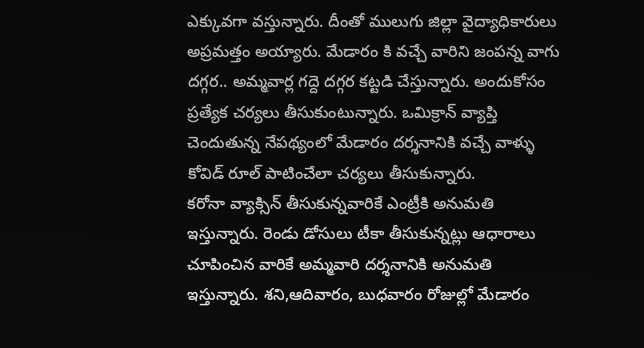ఎక్కువగా వస్తున్నారు. దీంతో ములుగు జిల్లా వైద్యాధికారులు అప్రమత్తం అయ్యారు. మేడారం కి వచ్చే వారిని జంపన్న వాగు దగ్గర.. అమ్మవార్ల గద్దె దగ్గర కట్టడి చేస్తున్నారు. అందుకోసం ప్రత్యేక చర్యలు తీసుకుంటున్నారు. ఒమిక్రాన్ వ్యాప్తి చెందుతున్న నేపథ్యంలో మేడారం దర్శనానికి వచ్చే వాళ్ళు కోవిడ్ రూల్ పాటించేలా చర్యలు తీసుకున్నారు.
కరోనా వ్యాక్సిన్ తీసుకున్నవారికే ఎంట్రీకి అనుమతి ఇస్తున్నారు. రెండు డోసులు టీకా తీసుకున్నట్లు ఆధారాలు చూపించిన వారికే అమ్మవారి దర్శనానికి అనుమతి ఇస్తున్నారు. శని,ఆదివారం, బుధవారం రోజుల్లో మేడారం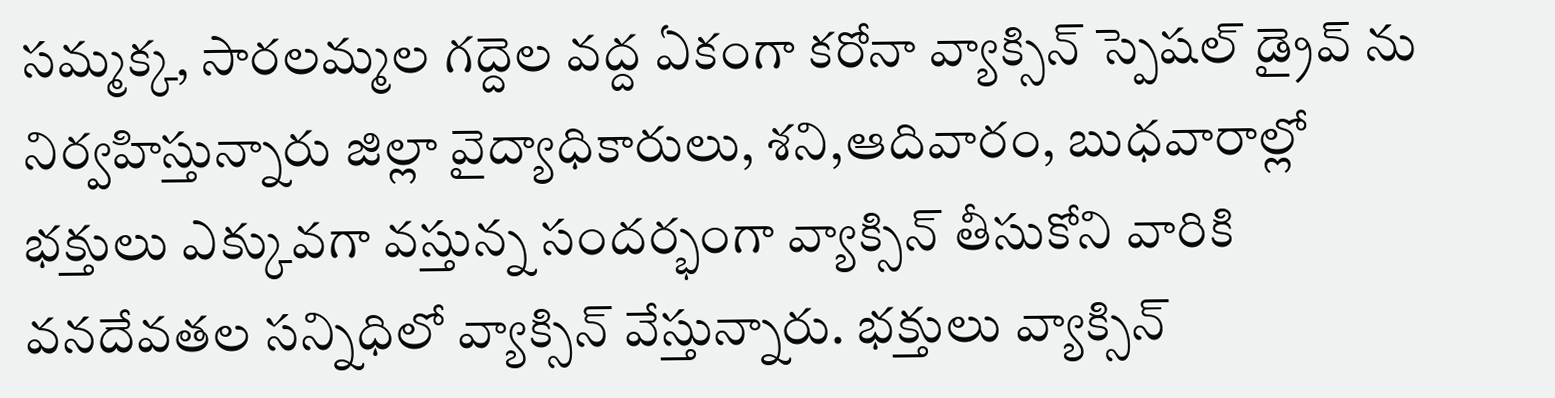సమ్మక్క, సారలమ్మల గద్దెల వద్ద ఏకంగా కరోనా వ్యాక్సిన్ స్పెషల్ డ్రైవ్ ను నిర్వహిస్తున్నారు జిల్లా వైద్యాధికారులు, శని,ఆదివారం, బుధవారాల్లో భక్తులు ఎక్కువగా వస్తున్న సందర్భంగా వ్యాక్సిన్ తీసుకోని వారికి వనదేవతల సన్నిధిలో వ్యాక్సిన్ వేస్తున్నారు. భక్తులు వ్యాక్సిన్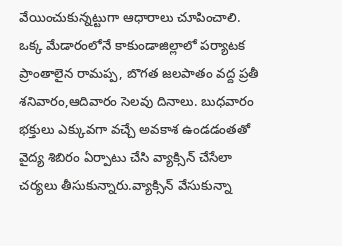వేయించుకున్నట్టుగా ఆధారాలు చూపించాలి.
ఒక్క మేడారంలోనే కాకుండాజిల్లాలో పర్యాటక ప్రాంతాలైన రామప్ప, బొగత జలపాతం వద్ద ప్రతీ శనివారం,ఆదివారం సెలవు దినాలు. బుధవారం భక్తులు ఎక్కువగా వచ్చే అవకాశ ఉండడంతతో వైద్య శిబిరం ఏర్పాటు చేసి వ్యాక్సిన్ చేసేలా చర్యలు తీసుకున్నారు.వ్యాక్సిన్ వేసుకున్నా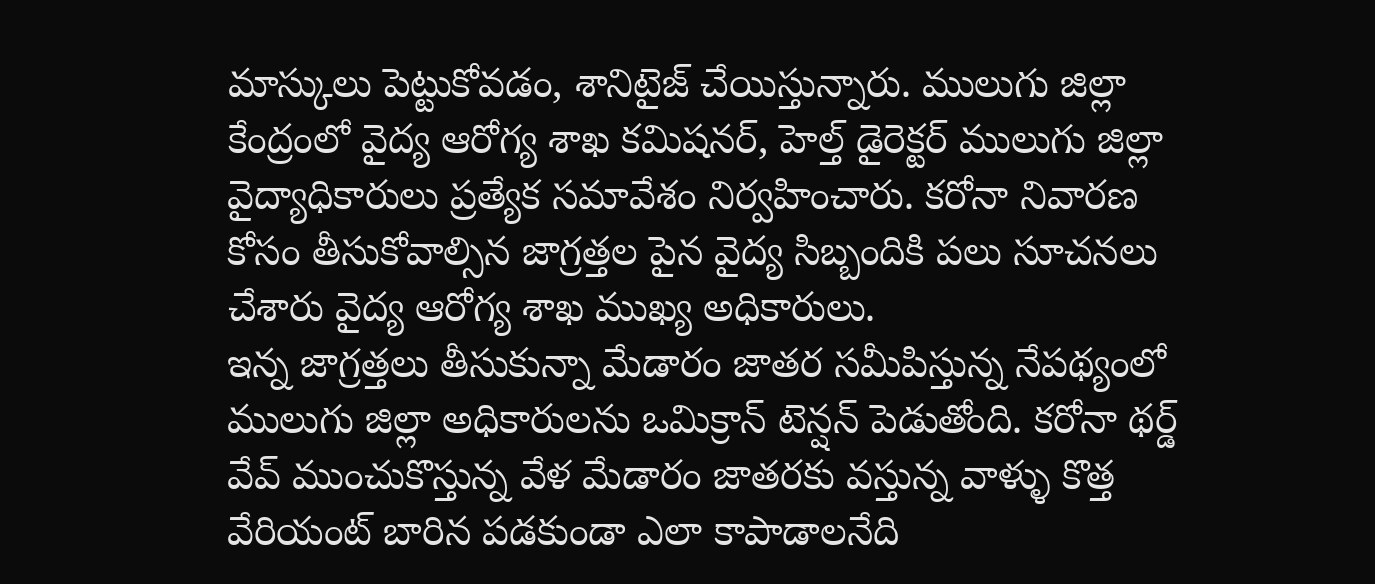మాస్కులు పెట్టుకోవడం, శానిటైజ్ చేయిస్తున్నారు. ములుగు జిల్లా కేంద్రంలో వైద్య ఆరోగ్య శాఖ కమిషనర్, హెల్త్ డైరెక్టర్ ములుగు జిల్లా వైద్యాధికారులు ప్రత్యేక సమావేశం నిర్వహించారు. కరోనా నివారణ కోసం తీసుకోవాల్సిన జాగ్రత్తల పైన వైద్య సిబ్బందికి పలు సూచనలు చేశారు వైద్య ఆరోగ్య శాఖ ముఖ్య అధికారులు.
ఇన్న జాగ్రత్తలు తీసుకున్నా మేడారం జాతర సమీపిస్తున్న నేపథ్యంలో ములుగు జిల్లా అధికారులను ఒమిక్రాన్ టెన్షన్ పెడుతోంది. కరోనా థర్డ్ వేవ్ ముంచుకొస్తున్న వేళ మేడారం జాతరకు వస్తున్న వాళ్ళు కొత్త వేరియంట్ బారిన పడకుండా ఎలా కాపాడాలనేది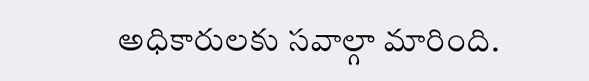అధికారులకు సవాల్గా మారింది.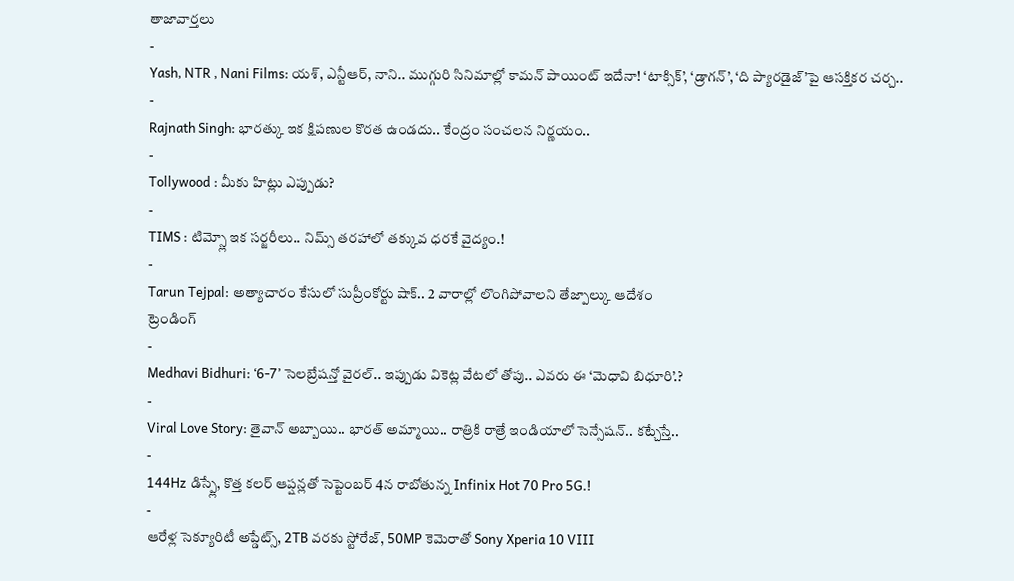తాజావార్తలు
-
Yash, NTR , Nani Films: యశ్, ఎన్టీఆర్, నాని.. ముగ్గురి సినిమాల్లో కామన్ పాయింట్ ఇదేనా! ‘టాక్సిక్’, ‘డ్రాగన్’, ‘ది ప్యారడైజ్’పై ఆసక్తికర చర్చ..
-
Rajnath Singh: భారత్కు ఇక క్షిపణుల కొరత ఉండదు.. కేంద్రం సంచలన నిర్ణయం..
-
Tollywood : మీకు హిట్లు ఎప్పుడు?
-
TIMS : టిమ్స్లో ఇక సర్జరీలు.. నిమ్స్ తరహాలో తక్కువ ధరకే వైద్యం.!
-
Tarun Tejpal: అత్యాచారం కేసులో సుప్రీంకోర్టు షాక్.. 2 వారాల్లో లొంగిపోవాలని తేజ్పాల్కు ఆదేశం
ట్రెండింగ్
-
Medhavi Bidhuri: ‘6-7’ సెలబ్రేషన్తో వైరల్.. ఇప్పుడు వికెట్ల వేటలో తోపు.. ఎవరు ఈ ‘మెధావి బిధూరి’.?
-
Viral Love Story: తైవాన్ అబ్బాయి.. భారత్ అమ్మాయి.. రాత్రికి రాత్రే ఇండియాలో సెన్సేషన్.. కట్చేస్తే..
-
144Hz డిస్ప్లే, కొత్త కలర్ ఆప్షన్లతో సెప్టెంబర్ 4న రాబోతున్న Infinix Hot 70 Pro 5G.!
-
ఆరేళ్ల సెక్యూరిటీ అప్డేట్స్, 2TB వరకు స్టోరేజ్, 50MP కెమెరాతో Sony Xperia 10 VIII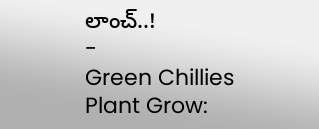లాంచ్..!
-
Green Chillies Plant Grow: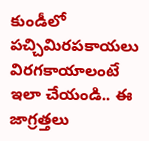కుండీలో పచ్చిమిరపకాయలు విరగకాయాలంటే ఇలా చేయండి.. ఈ జాగ్రత్తలు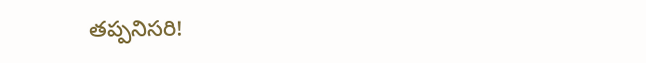తప్పనిసరి!